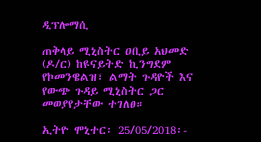ዲፕሎማሲ

ጠቅላይ ሚኒስትር ዐቢይ አህመድ (ዶ/ር) ከዩናይትድ ኪንግደም የኮመንዌልዝ፣ ልማት ጉዳዮች እና የውጭ ጉዳይ ሚኒስትር ጋር መወያየታቸው ተገለፀ።

ኢትዮ ሞኒተር፡ 25/05/2018፡-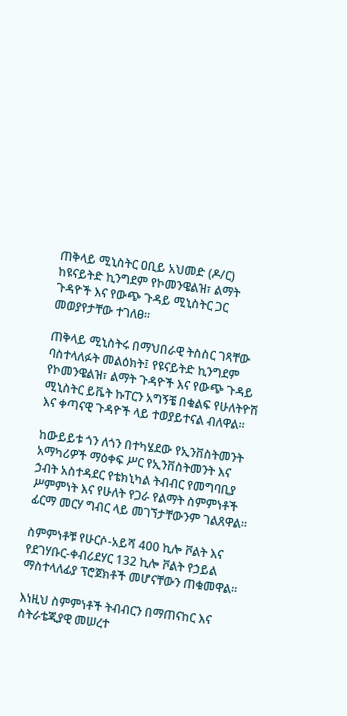ጠቅላይ ሚኒስትር ዐቢይ አህመድ (ዶ/ር) ከዩናይትድ ኪንግደም የኮመንዌልዝ፣ ልማት ጉዳዮች እና የውጭ ጉዳይ ሚኒስትር ጋር መወያየታቸው ተገለፀ።

ጠቅላይ ሚኒስትሩ በማህበራዊ ትስስር ገጻቸው ባስተላለፉት መልዕክት፤ የዩናይትድ ኪንግደም የኮመንዌልዝ፣ ልማት ጉዳዮች እና የውጭ ጉዳይ ሚኒስትር ይቬት ኩፐርን አግኝቼ በቁልፍ የሁለትዮሽ እና ቀጣናዊ ጉዳዮች ላይ ተወያይተናል ብለዋል።

ከውይይቱ ጎን ለጎን በተካሄደው የኢንቨስትመንት አማካሪዎች ማዕቀፍ ሥር የኢንቨስትመንት እና ኃብት አስተዳደር የቴክኒካል ትብብር የመግባቢያ ሥምምነት እና የሁለት የጋራ የልማት ስምምነቶች ፊርማ መርሃ ግብር ላይ መገኘታቸውንም ገልጸዋል።

ስምምነቶቹ የሁርሶ-አይሻ 400 ኪሎ ቮልት እና የደገሃቡር-ቀብሪደሃር 132 ኪሎ ቮልት የኃይል ማስተላለፊያ ፕሮጀክቶች መሆናቸውን ጠቁመዋል።

እነዚህ ስምምነቶች ትብብርን በማጠናከር እና ስትራቴጂያዊ መሠረተ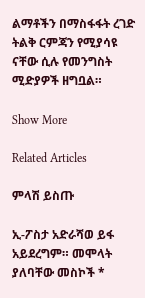ልማቶችን በማስፋፋት ረገድ ትልቅ ርምጃን የሚያሳዩ ናቸው ሲሉ የመንግስት ሚድያዎች ዘግቧል።

Show More

Related Articles

ምላሽ ይስጡ

ኢ-ፖስታ አድራሻወ ይፋ አይደረግም። መሞላት ያለባቸው መስኮች *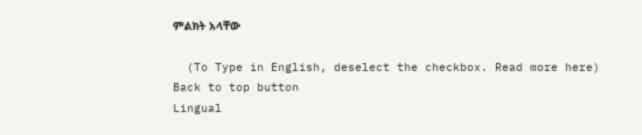ምልክት አላቸው

  (To Type in English, deselect the checkbox. Read more here)
Back to top button
Lingual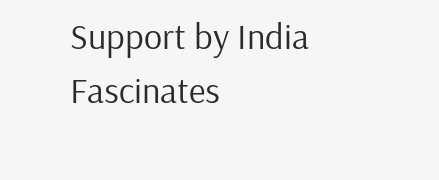Support by India Fascinates